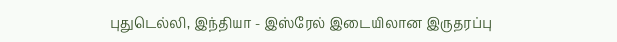புதுடெல்லி, இந்தியா - இஸ்ரேல் இடையிலான இருதரப்பு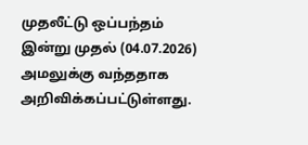முதலீட்டு ஒப்பந்தம் இன்று முதல் (04.07.2026) அமலுக்கு வந்ததாக அறிவிக்கப்பட்டுள்ளது.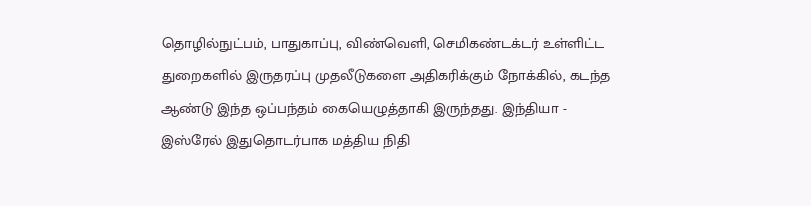தொழில்நுட்பம், பாதுகாப்பு, விண்வெளி, செமிகண்டக்டர் உள்ளிட்ட துறைகளில் இருதரப்பு முதலீடுகளை அதிகரிக்கும் நோக்கில், கடந்த ஆண்டு இந்த ஒப்பந்தம் கையெழுத்தாகி இருந்தது. இந்தியா - இஸ்ரேல் இதுதொடர்பாக மத்திய நிதி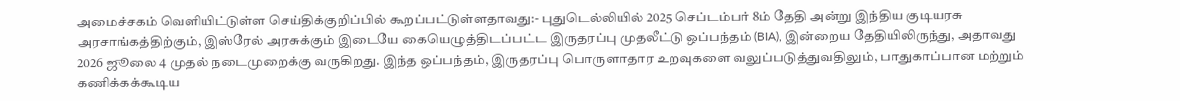அமைச்சகம் வெளியிட்டுள்ள செய்திக்குறிப்பில் கூறப்பட்டுள்ளதாவது:- புதுடெல்லியில் 2025 செப்டம்பர் 8ம் தேதி அன்று இந்திய குடியரசு அரசாங்கத்திற்கும், இஸ்ரேல் அரசுக்கும் இடையே கையெழுத்திடப்பட்ட இருதரப்பு முதலீட்டு ஒப்பந்தம் (BIA), இன்றைய தேதியிலிருந்து, அதாவது 2026 ஜூலை 4 முதல் நடைமுறைக்கு வருகிறது. இந்த ஒப்பந்தம், இருதரப்பு பொருளாதார உறவுகளை வலுப்படுத்துவதிலும், பாதுகாப்பான மற்றும் கணிக்கக்கூடிய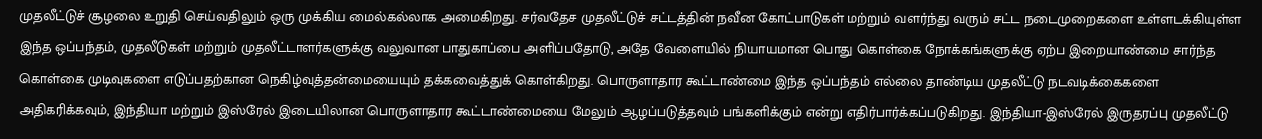முதலீட்டுச் சூழலை உறுதி செய்வதிலும் ஒரு முக்கிய மைல்கல்லாக அமைகிறது. சர்வதேச முதலீட்டுச் சட்டத்தின் நவீன கோட்பாடுகள் மற்றும் வளர்ந்து வரும் சட்ட நடைமுறைகளை உள்ளடக்கியுள்ள இந்த ஒப்பந்தம், முதலீடுகள் மற்றும் முதலீட்டாளர்களுக்கு வலுவான பாதுகாப்பை அளிப்பதோடு, அதே வேளையில் நியாயமான பொது கொள்கை நோக்கங்களுக்கு ஏற்ப இறையாண்மை சார்ந்த கொள்கை முடிவுகளை எடுப்பதற்கான நெகிழ்வுத்தன்மையையும் தக்கவைத்துக் கொள்கிறது. பொருளாதார கூட்டாண்மை இந்த ஒப்பந்தம் எல்லை தாண்டிய முதலீட்டு நடவடிக்கைகளை அதிகரிக்கவும், இந்தியா மற்றும் இஸ்ரேல் இடையிலான பொருளாதார கூட்டாண்மையை மேலும் ஆழப்படுத்தவும் பங்களிக்கும் என்று எதிர்பார்க்கப்படுகிறது. இந்தியா-இஸ்ரேல் இருதரப்பு முதலீட்டு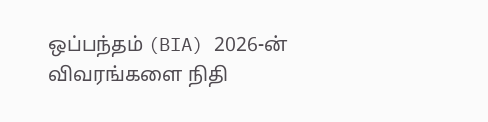ஒப்பந்தம் (BIA) 2026-ன் விவரங்களை நிதி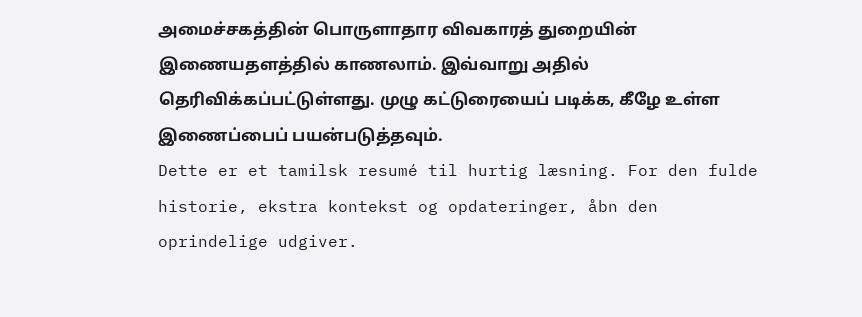அமைச்சகத்தின் பொருளாதார விவகாரத் துறையின் இணையதளத்தில் காணலாம். இவ்வாறு அதில் தெரிவிக்கப்பட்டுள்ளது. முழு கட்டுரையைப் படிக்க, கீழே உள்ள இணைப்பைப் பயன்படுத்தவும்.
Dette er et tamilsk resumé til hurtig læsning. For den fulde historie, ekstra kontekst og opdateringer, åbn den oprindelige udgiver.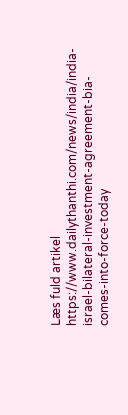Læs fuld artikel
https://www.dailythanthi.com/news/india/india-israel-bilateral-investment-agreement-bia-comes-into-force-today